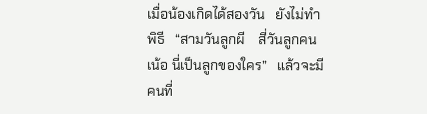เมื่อน้องเกิดได้สองวัน   ยังไม่ทำพิธี   “สามวันลูกผี    สี่วันลูกคน   เน้อ นี่เป็นลูกของใคร”   แล้วจะมีคนที่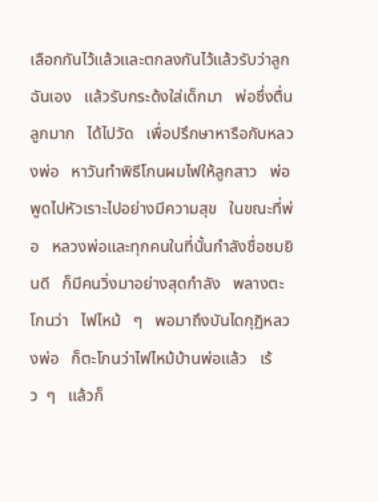เลือกกันไว้แล้วและตกลงกันไว้แล้วรับว่าลูกฉันเอง   แล้วรับกระด้งใส่เด็กมา   พ่อซึ่งตื่นลูกมาก   ได้ไปวัด   เพื่อปรึกษาหารือกับหลวงพ่อ   หาวันทำพิธีโกนผมไฟให้ลูกสาว   พ่อพูดไปหัวเราะไปอย่างมีความสุข   ในขณะที่พ่อ   หลวงพ่อและทุกคนในที่นั้นกำลังชื่อชมยินดี   ก็มีคนวิ่งมาอย่างสุดกำลัง   พลางตะโกนว่า   ไฟไหม้   ๆ   พอมาถึงบันไดกุฏิหลวงพ่อ   ก็ตะโกนว่าไฟไหม้บ้านพ่อแล้ว   เร้ว  ๆ   แล้วก็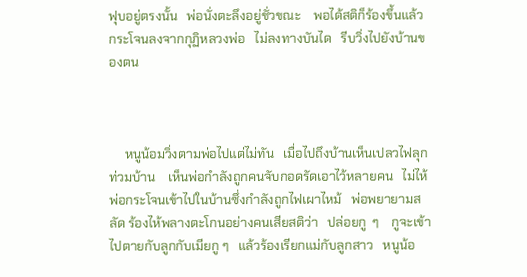ฟุบอยู่ตรงนั้น   พ่อนั่งตะลึงอยู่ชั่วขณะ    พอได้สติก็ร้องขึ้นแล้วกระโจนลงจากกุฏิหลวงพ่อ   ไม่ลงทางบันได   รีบวิ่งไปยังบ้านของตน



     หนูน้อมวิ่งตามพ่อไปแต่ไม่ทัน   เมื่อไปถึงบ้านเห็นเปลวไฟลุกท่วมบ้าน    เห็นพ่อกำลังถูกคนจับกอดรัดเอาไว้หลายคน   ไม่ไห้พ่อกระโจนเข้าไปในบ้านซึ่งกำลังถูกไฟเผาไหม้   พ่อพยายามสลัด ร้องไห้พลางตะโกนอย่างคนเสียสติว่า   ปล่อยกู  ๆ    กูจะเข้าไปตายกับลูกกับเมียกู ๆ   แล้วร้องเรียกแม่กับลูกสาว   หนูน้อ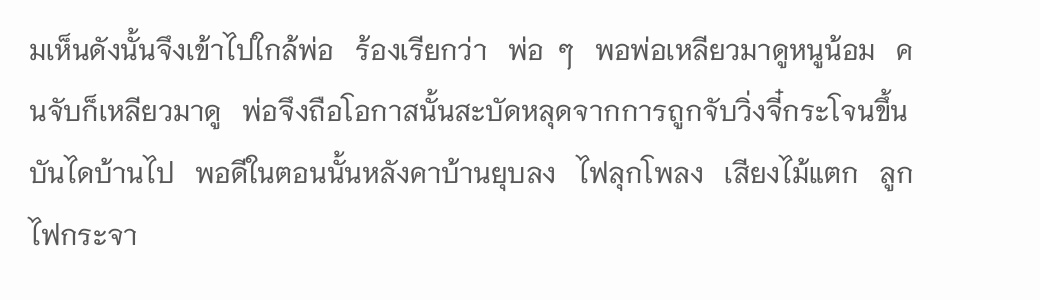มเห็นดังนั้นจึงเข้าไปใกล้พ่อ   ร้องเรียกว่า   พ่อ  ๆ   พอพ่อเหลียวมาดูหนูน้อม   คนจับก็เหลียวมาดู   พ่อจึงถือโอกาสนั้นสะบัดหลุดจากการถูกจับวิ่งจี๋กระโจนขึ้นบันไดบ้านไป   พอดีในตอนนั้นหลังคาบ้านยุบลง   ไฟลุกโพลง   เสียงไม้แตก   ลูกไฟกระจา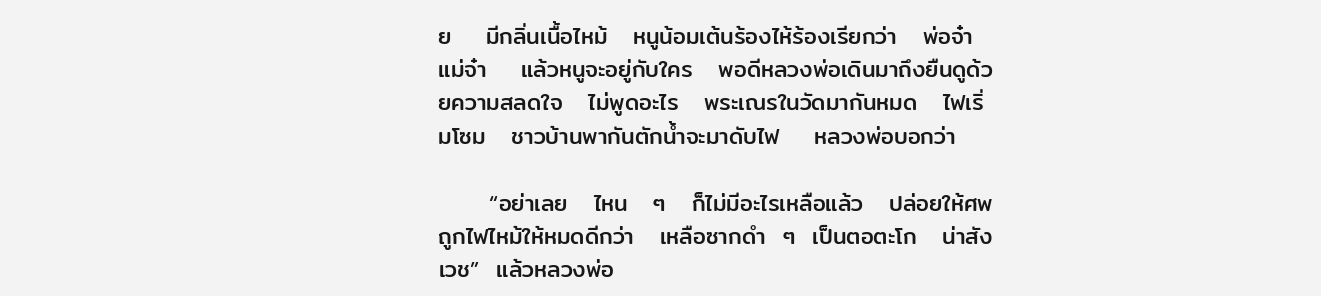ย    มีกลิ่นเนื้อไหม้   หนูน้อมเต้นร้องไห้ร้องเรียกว่า   พ่อจ๋า    แม่จ๋า    แล้วหนูจะอยู่กับใคร   พอดีหลวงพ่อเดินมาถึงยืนดูด้วยความสลดใจ   ไม่พูดอะไร   พระเณรในวัดมากันหมด   ไฟเริ่มโซม   ชาวบ้านพากันตักน้ำจะมาดับไฟ    หลวงพ่อบอกว่า

      “อย่าเลย   ไหน   ๆ   ก็ไม่มีอะไรเหลือแล้ว   ปล่อยให้ศพถูกไฟไหม้ให้หมดดีกว่า   เหลือซากดำ  ๆ  เป็นตอตะโก   น่าสังเวช”  แล้วหลวงพ่อ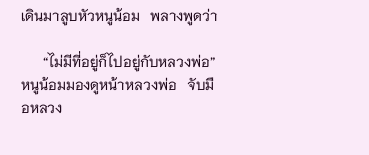เดินมาลูบหัวหนูน้อม   พลางพูดว่า

      “ไม่มีที่อยู่ก็ไปอยู่กับหลวงพ่อ”    หนูน้อมมองดูหน้าหลวงพ่อ   จับมือหลวง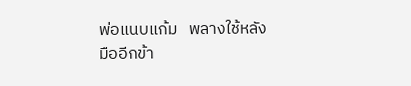พ่อแนบแก้ม   พลางใช้หลังมืออีกข้า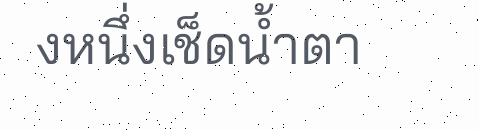งหนึ่งเช็ดน้ำตา